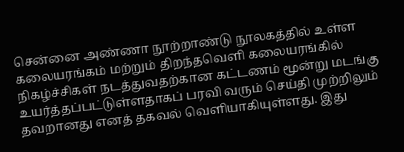சென்னை அண்ணா நூற்றாண்டு நூலகத்தில் உள்ள கலையரங்கம் மற்றும் திறந்தவெளி கலையரங்கில் நிகழ்ச்சிகள் நடத்துவதற்கான கட்டணம் மூன்று மடங்கு உயர்த்தப்பட்டுள்ளதாகப் பரவி வரும் செய்தி முற்றிலும் தவறானது எனத் தகவல் வெளியாகியுள்ளது. இது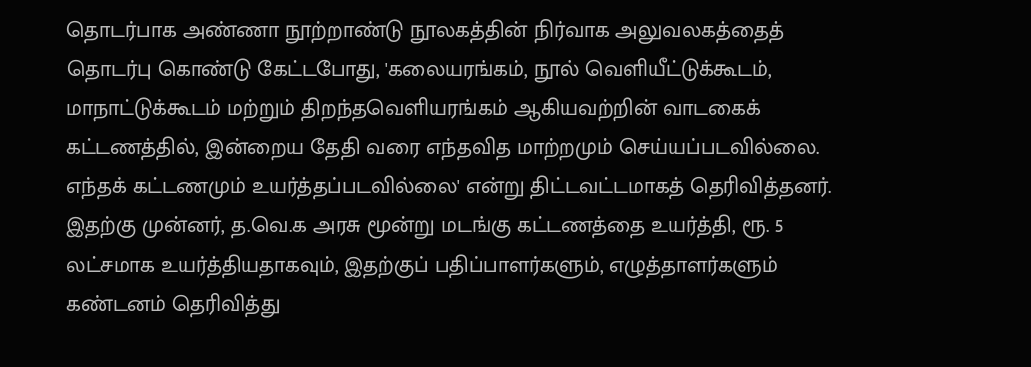தொடர்பாக அண்ணா நூற்றாண்டு நூலகத்தின் நிர்வாக அலுவலகத்தைத் தொடர்பு கொண்டு கேட்டபோது, 'கலையரங்கம், நூல் வெளியீட்டுக்கூடம், மாநாட்டுக்கூடம் மற்றும் திறந்தவெளியரங்கம் ஆகியவற்றின் வாடகைக் கட்டணத்தில், இன்றைய தேதி வரை எந்தவித மாற்றமும் செய்யப்படவில்லை. எந்தக் கட்டணமும் உயர்த்தப்படவில்லை' என்று திட்டவட்டமாகத் தெரிவித்தனர். இதற்கு முன்னர், த.வெ.க அரசு மூன்று மடங்கு கட்டணத்தை உயர்த்தி, ரூ. 5 லட்சமாக உயர்த்தியதாகவும், இதற்குப் பதிப்பாளர்களும், எழுத்தாளர்களும் கண்டனம் தெரிவித்து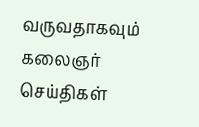வருவதாகவும் கலைஞர் செய்திகள்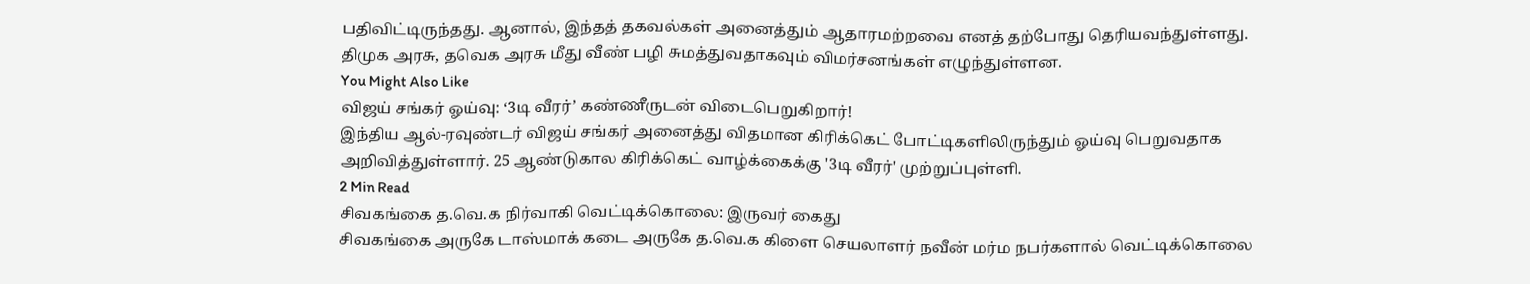பதிவிட்டிருந்தது. ஆனால், இந்தத் தகவல்கள் அனைத்தும் ஆதாரமற்றவை எனத் தற்போது தெரியவந்துள்ளது. திமுக அரசு, தவெக அரசு மீது வீண் பழி சுமத்துவதாகவும் விமர்சனங்கள் எழுந்துள்ளன.
You Might Also Like
விஜய் சங்கர் ஓய்வு: ‘3டி வீரர்’ கண்ணீருடன் விடைபெறுகிறார்!
இந்திய ஆல்-ரவுண்டர் விஜய் சங்கர் அனைத்து விதமான கிரிக்கெட் போட்டிகளிலிருந்தும் ஓய்வு பெறுவதாக அறிவித்துள்ளார். 25 ஆண்டுகால கிரிக்கெட் வாழ்க்கைக்கு '3டி வீரர்' முற்றுப்புள்ளி.
2 Min Read
சிவகங்கை த.வெ.க நிர்வாகி வெட்டிக்கொலை: இருவர் கைது
சிவகங்கை அருகே டாஸ்மாக் கடை அருகே த.வெ.க கிளை செயலாளர் நவீன் மர்ம நபர்களால் வெட்டிக்கொலை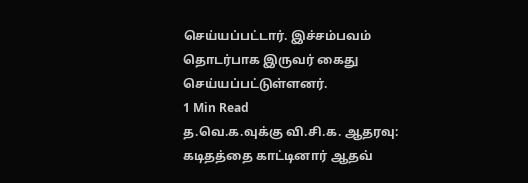செய்யப்பட்டார். இச்சம்பவம் தொடர்பாக இருவர் கைது செய்யப்பட்டுள்ளனர்.
1 Min Read
த.வெ.க.வுக்கு வி.சி.க. ஆதரவு: கடிதத்தை காட்டினார் ஆதவ்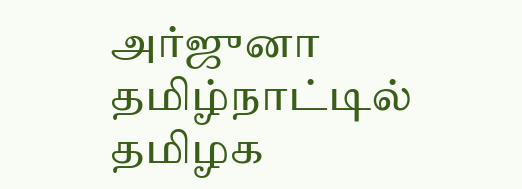அர்ஜுனா
தமிழ்நாட்டில் தமிழக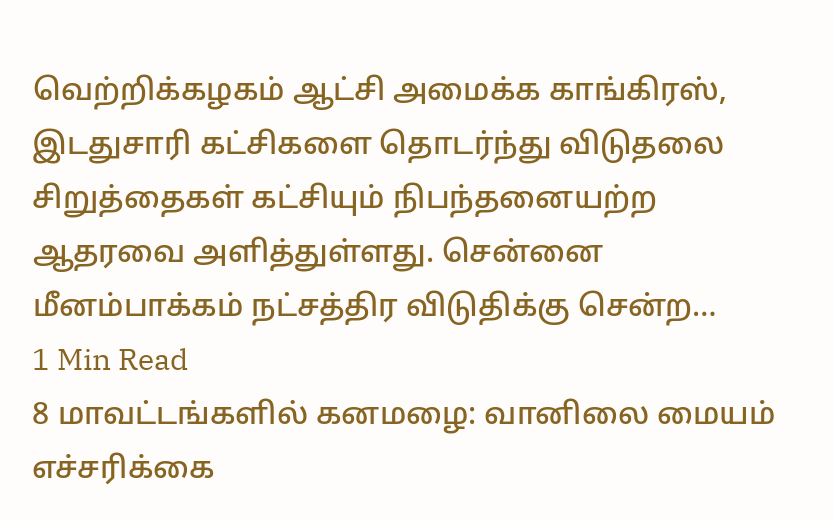வெற்றிக்கழகம் ஆட்சி அமைக்க காங்கிரஸ், இடதுசாரி கட்சிகளை தொடர்ந்து விடுதலை சிறுத்தைகள் கட்சியும் நிபந்தனையற்ற ஆதரவை அளித்துள்ளது. சென்னை மீனம்பாக்கம் நட்சத்திர விடுதிக்கு சென்ற…
1 Min Read
8 மாவட்டங்களில் கனமழை: வானிலை மையம் எச்சரிக்கை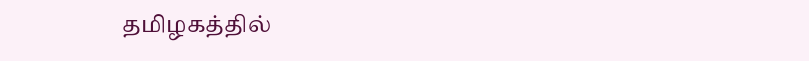தமிழகத்தில்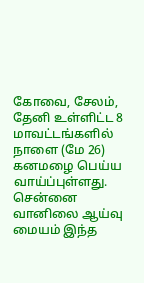கோவை, சேலம், தேனி உள்ளிட்ட 8 மாவட்டங்களில் நாளை (மே 26) கனமழை பெய்ய வாய்ப்புள்ளது. சென்னை வானிலை ஆய்வு மையம் இந்த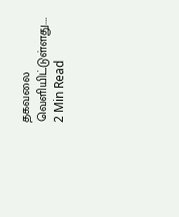தகவலை வெளியிட்டுள்ளது.…
2 Min Read